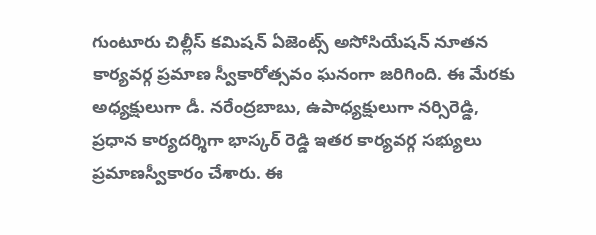గుంటూరు చిల్లీస్ కమిషన్ ఏజెంట్స్ అసోసియేషన్ నూతన కార్యవర్గ ప్రమాణ స్వీకారోత్సవం ఘనంగా జరిగింది. ఈ మేరకు అధ్యక్షులుగా డీ. నరేంద్రబాబు, ఉపాధ్యక్షులుగా నర్సిరెడ్డి, ప్రధాన కార్యదర్శిగా భాస్కర్ రెడ్డి ఇతర కార్యవర్గ సభ్యులు ప్రమాణస్వీకారం చేశారు. ఈ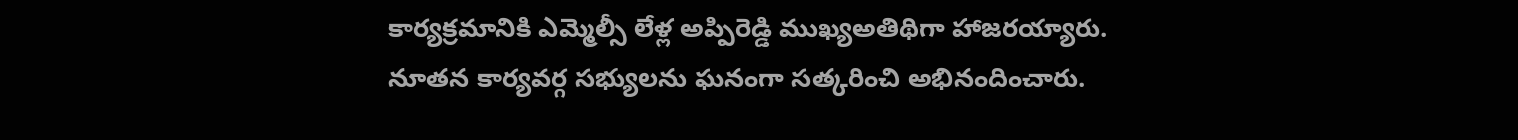కార్యక్రమానికి ఎమ్మెల్సీ లేళ్ల అప్పిరెడ్డి ముఖ్యఅతిథిగా హాజరయ్యారు. నూతన కార్యవర్గ సభ్యులను ఘనంగా సత్కరించి అభినందించారు.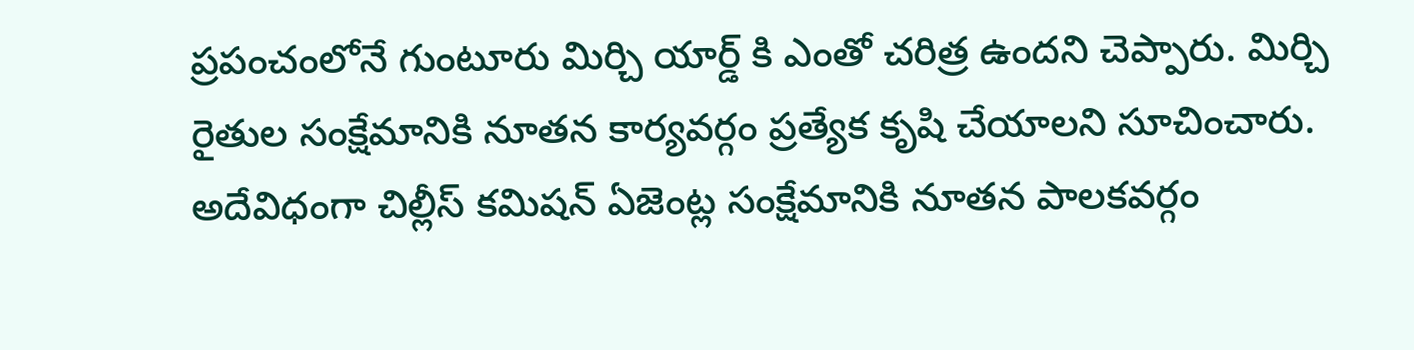ప్రపంచంలోనే గుంటూరు మిర్చి యార్డ్ కి ఎంతో చరిత్ర ఉందని చెప్పారు. మిర్చి రైతుల సంక్షేమానికి నూతన కార్యవర్గం ప్రత్యేక కృషి చేయాలని సూచించారు. అదేవిధంగా చిల్లీస్ కమిషన్ ఏజెంట్ల సంక్షేమానికి నూతన పాలకవర్గం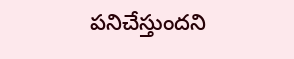పనిచేస్తుందని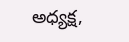అధ్యక్ష,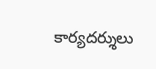కార్యదర్శులు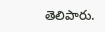తెలిపారు.